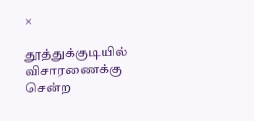×

தூத்துக்குடியில் விசாரணைக்கு சென்ற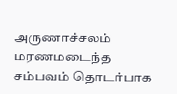அருணாச்சலம் மரணமடைந்த சம்பவம் தொடர்பாக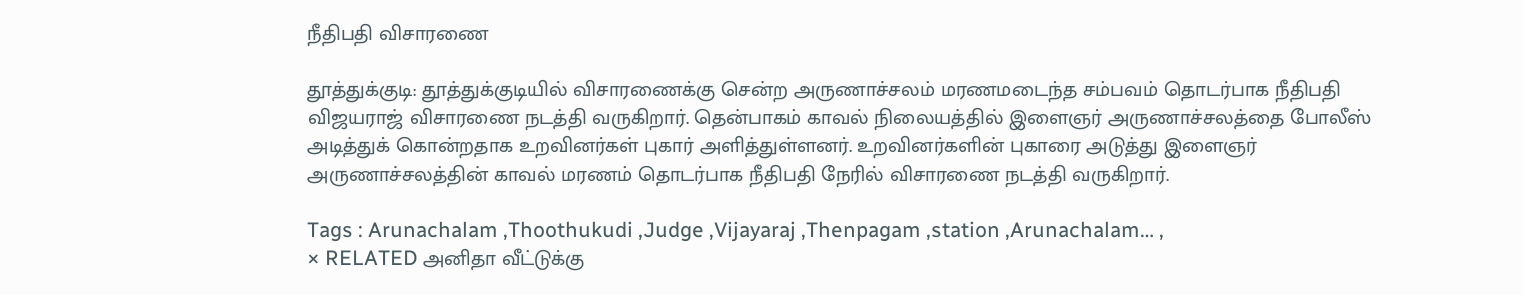நீதிபதி விசாரணை

தூத்துக்குடி: தூத்துக்குடியில் விசாரணைக்கு சென்ற அருணாச்சலம் மரணமடைந்த சம்பவம் தொடர்பாக நீதிபதி விஜயராஜ் விசாரணை நடத்தி வருகிறார். தென்பாகம் காவல் நிலையத்தில் இளைஞர் அருணாச்சலத்தை போலீஸ் அடித்துக் கொன்றதாக உறவினர்கள் புகார் அளித்துள்ளனர். உறவினர்களின் புகாரை அடுத்து இளைஞர் அருணாச்சலத்தின் காவல் மரணம் தொடர்பாக நீதிபதி நேரில் விசாரணை நடத்தி வருகிறார்.

Tags : Arunachalam ,Thoothukudi ,Judge ,Vijayaraj ,Thenpagam ,station ,Arunachalam… ,
× RELATED அனிதா வீட்டுக்கு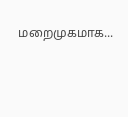மறைமுகமாக...